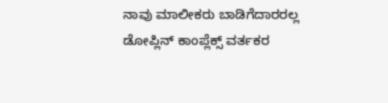ನಾವು ಮಾಲೀಕರು ಬಾಡಿಗೆದಾರರಲ್ಲ
ಡೋಪ್ಲಿನ್ ಕಾಂಪ್ಲೆಕ್ಸ್ ವರ್ತಕರ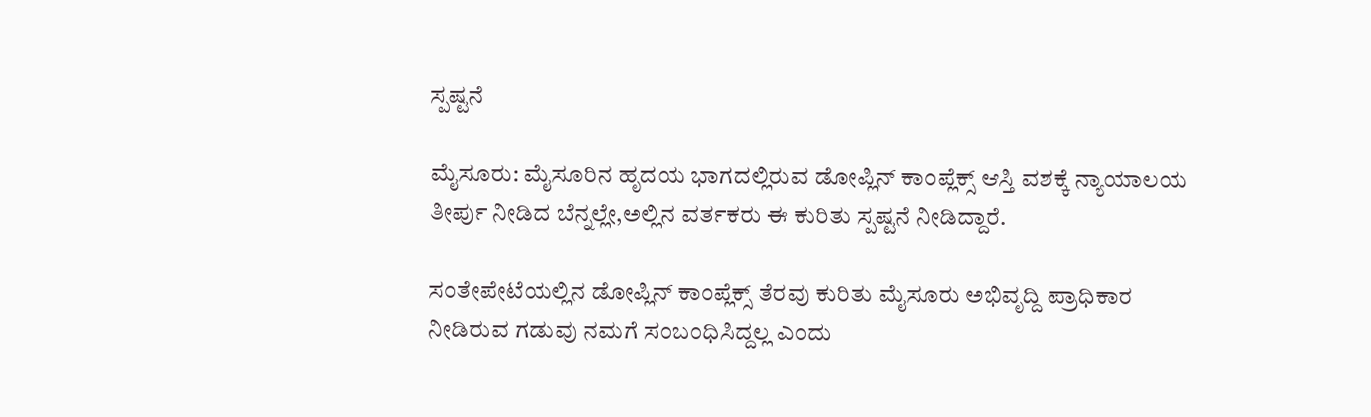ಸ್ಪಷ್ಟನೆ

ಮೈಸೂರು: ಮೈಸೂರಿನ ಹೃದಯ ಭಾಗದಲ್ಲಿರುವ ಡೋಪ್ಲಿನ್ ಕಾಂಪ್ಲೆಕ್ಸ್ ಆಸ್ತಿ ವಶಕ್ಕೆ ನ್ಯಾಯಾಲಯ‌ ತೀರ್ಪು ನೀಡಿದ ಬೆನ್ನಲ್ಲೇ,ಅಲ್ಲಿನ ವರ್ತಕರು ಈ ಕುರಿತು ಸ್ಪಷ್ಟನೆ ನೀಡಿದ್ದಾರೆ.

ಸಂತೇಪೇಟೆಯಲ್ಲಿನ ಡೋಪ್ಲಿನ್ ಕಾಂಪ್ಲೆಕ್ಸ್ ತೆರವು ಕುರಿತು ಮೈಸೂರು ಅಭಿವೃದ್ದಿ ಪ್ರಾಧಿಕಾರ ನೀಡಿರುವ ಗಡುವು ನಮಗೆ ಸಂಬಂಧಿಸಿದ್ದಲ್ಲ ಎಂದು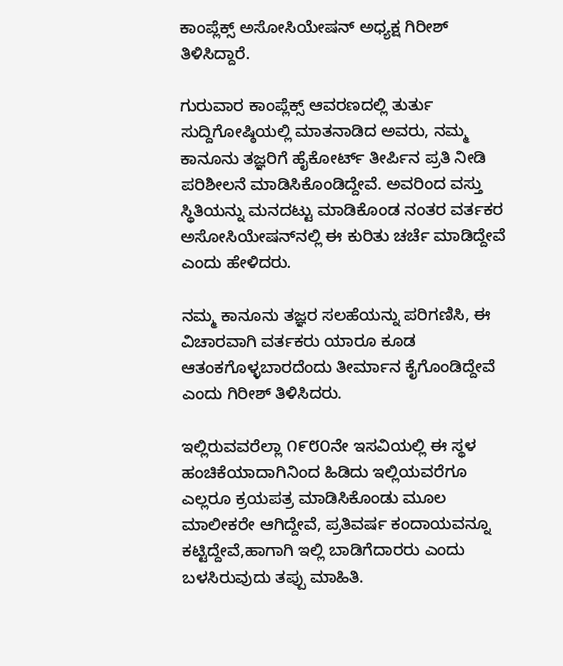ಕಾಂಪ್ಲೆಕ್ಸ್ ಅಸೋಸಿಯೇಷನ್ ಅಧ್ಯಕ್ಷ ಗಿರೀಶ್ ತಿಳಿಸಿದ್ದಾರೆ.

ಗುರುವಾರ ಕಾಂಪ್ಲೆಕ್ಸ್ ಆವರಣದಲ್ಲಿ ತುರ್ತು ಸುದ್ದಿಗೋಷ್ಠಿಯಲ್ಲಿ ಮಾತನಾಡಿದ ಅವರು, ನಮ್ಮ ಕಾನೂನು ತಜ್ಞರಿಗೆ ಹೈಕೋರ್ಟ್ ತೀರ್ಪಿನ ಪ್ರತಿ ನೀಡಿ ಪರಿಶೀಲನೆ ಮಾಡಿಸಿಕೊಂಡಿದ್ದೇವೆ. ಅವರಿಂದ ವಸ್ತು ಸ್ಥಿತಿಯನ್ನು ಮನದಟ್ಟು ಮಾಡಿಕೊಂಡ ನಂತರ ವರ್ತಕರ ಅಸೋಸಿಯೇಷನ್‌ನಲ್ಲಿ ಈ ಕುರಿತು ಚರ್ಚೆ ಮಾಡಿದ್ದೇವೆ ಎಂದು ಹೇಳಿದರು.

ನಮ್ಮ ಕಾನೂನು ತಜ್ಞರ ಸಲಹೆಯನ್ನು ಪರಿಗಣಿಸಿ, ಈ ವಿಚಾರವಾಗಿ ವರ್ತಕರು ಯಾರೂ ಕೂಡ ಆತಂಕಗೊಳ್ಳಬಾರದೆಂದು ತೀರ್ಮಾನ ಕೈಗೊಂಡಿದ್ದೇವೆ ಎಂದು ಗಿರೀಶ್ ತಿಳಿಸಿದರು.

ಇಲ್ಲಿರು‌ವವರೆಲ್ಲಾ ೧೯೮೦ನೇ ಇಸವಿಯಲ್ಲಿ ಈ ಸ್ಥಳ ಹಂಚಿಕೆಯಾದಾಗಿನಿಂದ ಹಿಡಿದು ಇಲ್ಲಿಯವರೆಗೂ ಎಲ್ಲರೂ ಕ್ರಯಪತ್ರ ಮಾಡಿಸಿಕೊಂಡು ಮೂಲ ಮಾಲೀಕರೇ ಆಗಿದ್ದೇವೆ, ಪ್ರತಿವರ್ಷ ಕಂದಾಯವನ್ನೂ ಕಟ್ಟಿದ್ದೇವೆ,ಹಾಗಾಗಿ ಇಲ್ಲಿ ಬಾಡಿಗೆದಾರರು ಎಂದು ಬಳಸಿರುವುದು ತಪ್ಪು ಮಾಹಿತಿ.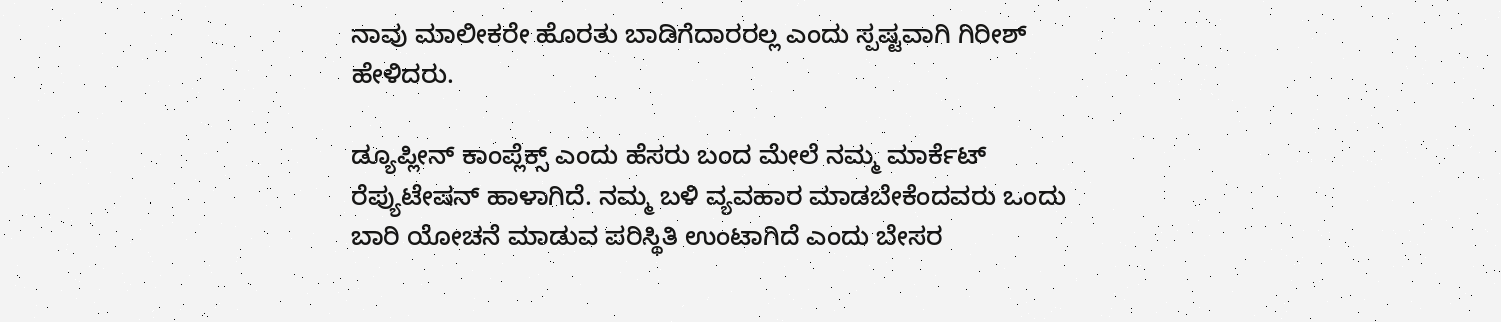ನಾವು ಮಾಲೀಕರೇ ಹೊರತು ಬಾಡಿಗೆದಾರರಲ್ಲ ಎಂದು ಸ್ಪಷ್ಟವಾಗಿ ಗಿರೀಶ್ ಹೇಳಿದರು.

ಡ್ಯೂಪ್ಲೀನ್ ಕಾಂಪ್ಲೆಕ್ಸ್ ಎಂದು ಹೆಸರು ಬಂದ ಮೇಲೆ ನಮ್ಮ ಮಾರ್ಕೆಟ್ ರೆಪ್ಯುಟೇಷನ್ ಹಾಳಾಗಿದೆ. ನಮ್ಮ ಬಳಿ ವ್ಯವಹಾರ ಮಾಡಬೇಕೆಂದವರು ಒಂದು ಬಾರಿ ಯೋಚನೆ ಮಾಡುವ ಪರಿಸ್ಥಿತಿ ಉಂಟಾಗಿದೆ ಎಂದು ಬೇಸರ‌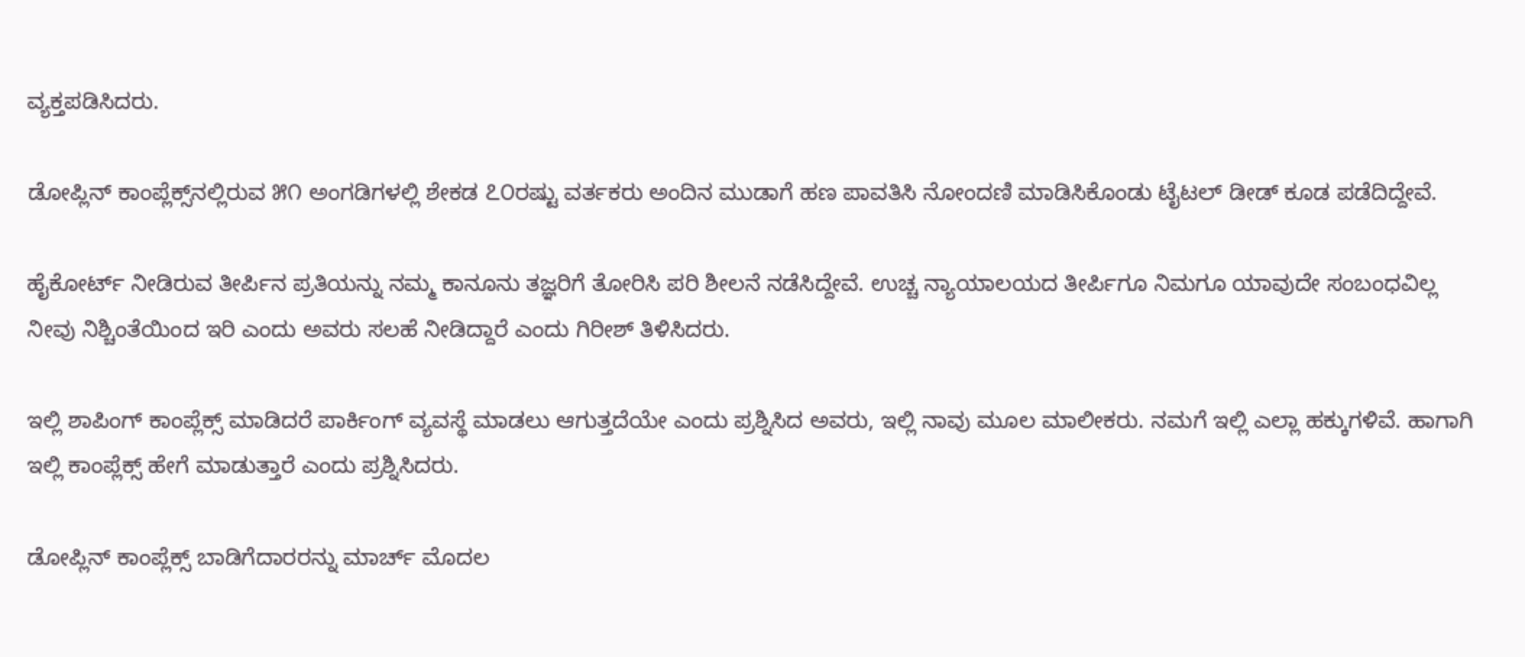ವ್ಯಕ್ತಪಡಿಸಿದರು.

ಡೋಪ್ಲಿನ್ ಕಾಂಪ್ಲೆಕ್ಸ್‌ನಲ್ಲಿರುವ ೫೧ ಅಂಗಡಿಗಳಲ್ಲಿ ಶೇಕಡ ೭೦ರಷ್ಟು ವರ್ತಕರು ಅಂದಿನ ಮುಡಾಗೆ ಹಣ ಪಾವತಿಸಿ ನೋಂದಣಿ ಮಾಡಿಸಿಕೊಂಡು ಟೈಟಲ್ ಡೀಡ್ ಕೂಡ ಪಡೆದಿದ್ದೇವೆ.

ಹೈಕೋರ್ಟ್ ನೀಡಿರುವ ತೀರ್ಪಿನ ಪ್ರತಿಯನ್ನು ನಮ್ಮ ಕಾನೂನು ತಜ್ಞರಿಗೆ ತೋರಿಸಿ ಪರಿ ಶೀಲನೆ ನಡೆಸಿದ್ದೇವೆ. ಉಚ್ಚ ನ್ಯಾಯಾಲಯದ ತೀರ್ಪಿಗೂ ನಿಮಗೂ ಯಾವುದೇ ಸಂಬಂಧವಿಲ್ಲ ನೀವು ನಿಶ್ಚಿಂತೆಯಿಂದ ಇರಿ ಎಂದು ಅವರು ಸಲಹೆ ನೀಡಿದ್ದಾರೆ ಎಂದು ಗಿರೀಶ್ ತಿಳಿಸಿದರು.

ಇಲ್ಲಿ ಶಾಪಿಂಗ್ ಕಾಂಪ್ಲೆಕ್ಸ್ ಮಾಡಿದರೆ ಪಾರ್ಕಿಂಗ್ ವ್ಯವಸ್ಥೆ ಮಾಡಲು ಆಗುತ್ತದೆಯೇ ಎಂದು ಪ್ರಶ್ನಿಸಿದ ಅವರು, ಇಲ್ಲಿ ನಾವು ಮೂಲ ಮಾಲೀಕರು. ನಮಗೆ ಇಲ್ಲಿ ಎಲ್ಲಾ ಹಕ್ಕುಗಳಿವೆ. ಹಾಗಾಗಿ ಇಲ್ಲಿ ಕಾಂಪ್ಲೆಕ್ಸ್ ಹೇಗೆ ಮಾಡುತ್ತಾರೆ ಎಂದು ಪ್ರಶ್ನಿಸಿದರು.

ಡೋಪ್ಲಿನ್ ಕಾಂಪ್ಲೆಕ್ಸ್ ಬಾಡಿಗೆದಾರರನ್ನು ಮಾರ್ಚ್ ಮೊದಲ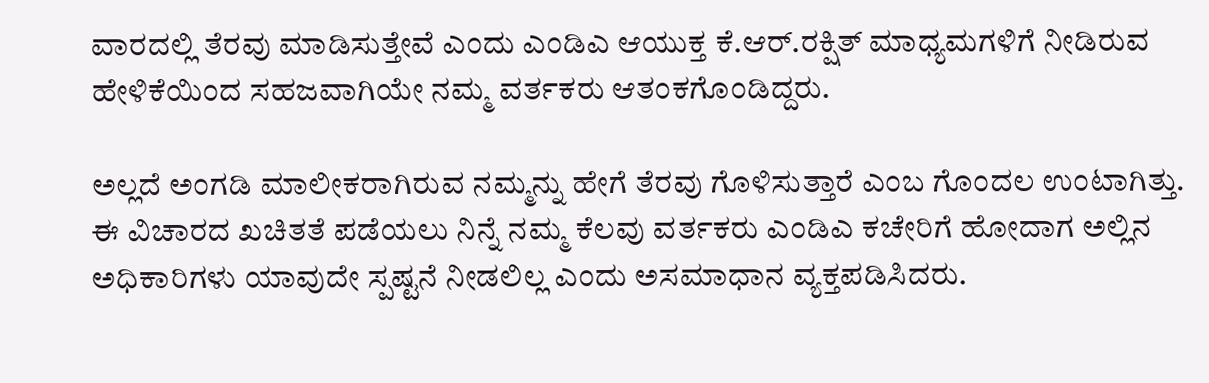ವಾರದಲ್ಲಿ ತೆರವು ಮಾಡಿಸುತ್ತೇವೆ ಎಂದು ಎಂಡಿಎ ಆಯುಕ್ತ ಕೆ.ಆರ್.ರಕ್ಷಿತ್ ಮಾಧ್ಯಮಗಳಿಗೆ ನೀಡಿರುವ ಹೇಳಿಕೆಯಿಂದ ಸಹಜವಾಗಿಯೇ ನಮ್ಮ ವರ್ತಕರು ಆತಂಕಗೊಂಡಿದ್ದರು.

ಅಲ್ಲದೆ ಅಂಗಡಿ ಮಾಲೀಕರಾಗಿರುವ ನಮ್ಮನ್ನು ಹೇಗೆ ತೆರವು ಗೊಳಿಸುತ್ತಾರೆ ಎಂಬ ಗೊಂದಲ ಉಂಟಾಗಿತ್ತು. ಈ ವಿಚಾರದ ಖಚಿತತೆ ಪಡೆಯಲು ನಿನ್ನೆ ನಮ್ಮ ಕೆಲವು ವರ್ತಕರು ಎಂಡಿಎ ಕಚೇರಿಗೆ ಹೋದಾಗ ಅಲ್ಲಿನ ಅಧಿಕಾರಿಗಳು ಯಾವುದೇ ಸ್ಪಷ್ಟನೆ ನೀಡಲಿಲ್ಲ ಎಂದು ಅಸಮಾಧಾನ ವ್ಯಕ್ತಪಡಿಸಿದರು.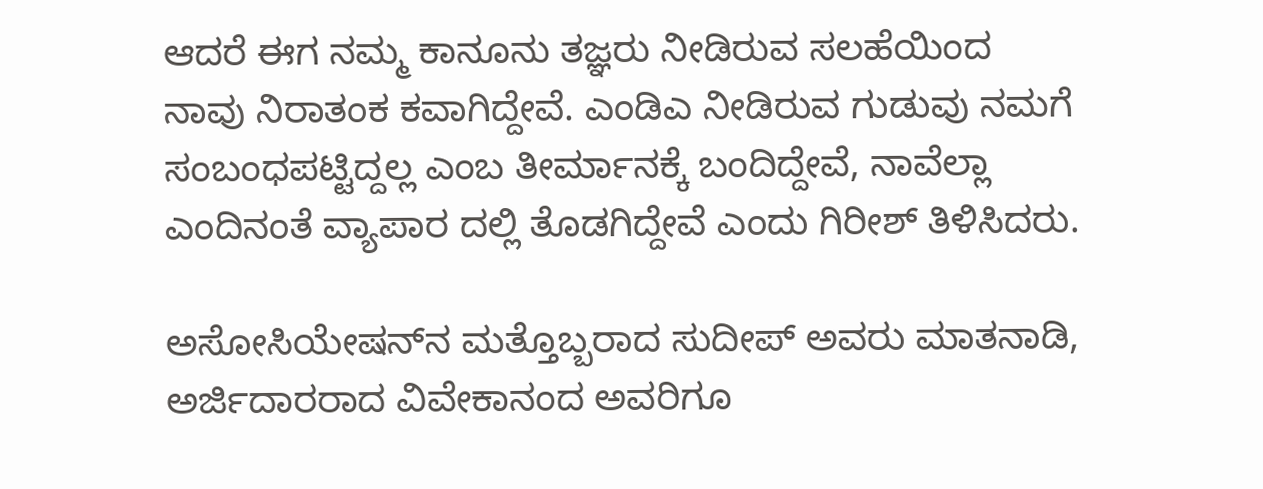ಆದರೆ ಈಗ ನಮ್ಮ ಕಾನೂನು ತಜ್ಞರು ನೀಡಿರುವ ಸಲಹೆಯಿಂದ ನಾವು ನಿರಾತಂಕ ಕವಾಗಿದ್ದೇವೆ. ಎಂಡಿಎ ನೀಡಿರುವ ಗುಡುವು ನಮಗೆ ಸಂಬಂಧಪಟ್ಟಿದ್ದಲ್ಲ ಎಂಬ ತೀರ್ಮಾನಕ್ಕೆ ಬಂದಿದ್ದೇವೆ, ನಾವೆಲ್ಲಾ ಎಂದಿನಂತೆ ವ್ಯಾಪಾರ ದಲ್ಲಿ ತೊಡಗಿದ್ದೇವೆ ಎಂದು ಗಿರೀಶ್ ತಿಳಿಸಿದರು.

ಅಸೋಸಿಯೇಷನ್‌ನ ಮತ್ತೊಬ್ಬರಾದ ಸುದೀಪ್ ಅವರು ಮಾತನಾಡಿ, ಅರ್ಜಿದಾರರಾದ ವಿವೇಕಾನಂದ ಅವರಿಗೂ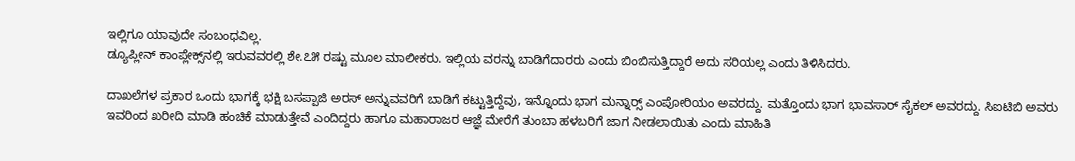ಇಲ್ಲಿಗೂ ಯಾವುದೇ ಸಂಬಂಧವಿಲ್ಲ.
ಡ್ಯೂಪ್ಲೀನ್ ಕಾಂಪ್ಲೇಕ್ಸ್‌ನಲ್ಲಿ ಇರುವವರಲ್ಲಿ ಶೇ.೭೫ ರಷ್ಟು ಮೂಲ ಮಾಲೀಕರು. ಇಲ್ಲಿಯ ವರನ್ನು ಬಾಡಿಗೆದಾರರು ಎಂದು ಬಿಂಬಿಸುತ್ತಿದ್ದಾರೆ ಅದು ಸರಿಯಲ್ಲ ಎಂದು ತಿಳಿಸಿದರು.

ದಾಖಲೆಗಳ ಪ್ರಕಾರ ಒಂದು ಭಾಗಕ್ಕೆ ಭಕ್ಷಿ ಬಸಪ್ಪಾಜಿ ಅರಸ್ ಅನ್ನುವವರಿಗೆ ಬಾಡಿಗೆ ಕಟ್ಟುತ್ತಿದ್ದೆವು, ಇನ್ನೊಂದು ಭಾಗ ಮನ್ನಾರ್‍ಸ್ ಎಂಪೋರಿಯಂ ಅವರದ್ದು. ಮತ್ತೊಂದು ಭಾಗ ಭಾವಸಾರ್ ಸೈಕಲ್ ಅವರದ್ದು. ಸಿಐಟಿಬಿ ಅವರು ಇವರಿಂದ ಖರೀದಿ ಮಾಡಿ ಹಂಚಿಕೆ ಮಾಡುತ್ತೇವೆ ಎಂದಿದ್ದರು ಹಾಗೂ ಮಹಾರಾಜರ ಆಜ್ಞೆ ಮೇರೆಗೆ ತುಂಬಾ ಹಳಬರಿಗೆ ಜಾಗ ನೀಡಲಾಯಿತು ಎಂದು ಮಾಹಿತಿ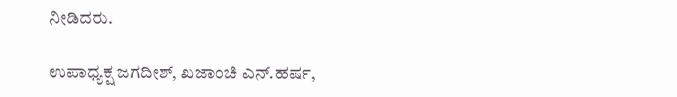ನೀಡಿದರು.

ಉಪಾಧ್ಯಕ್ಷ ಜಗದೀಶ್, ಖಜಾಂಚಿ ಎನ್.ಹರ್ಷ,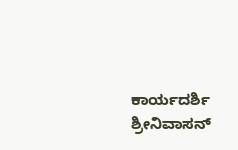ಕಾರ್ಯದರ್ಶಿ ಶ್ರೀನಿವಾಸನ್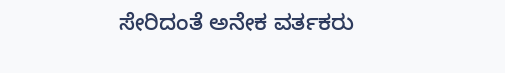ಸೇರಿದಂತೆ ಅನೇಕ ವರ್ತಕರು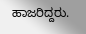ಹಾಜರಿದ್ದರು.